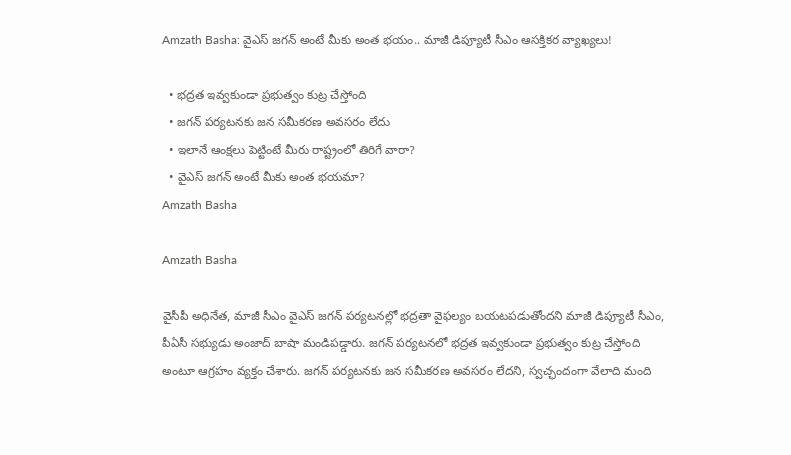Amzath Basha: వైఎస్ జగన్ అంటే మీకు అంత భయం.. మాజీ డిప్యూటీ సీఎం ఆసక్తికర వ్యాఖ్యలు!

  • భద్రత ఇవ్వకుండా ప్రభుత్వం కుట్ర చేస్తోంది
  • జగన్ పర్యటనకు జన సమీకరణ అవసరం లేదు
  • ఇలానే ఆంక్షలు పెట్టింటే మీరు రాష్ట్రంలో తిరిగే వారా?
  • వైఎస్ జగన్ అంటే మీకు అంత భయమా?
Amzath Basha

Amzath Basha

వైసీపీ అధినేత, మాజీ సీఎం వైఎస్ జగన్ పర్యటనల్లో భద్రతా వైఫల్యం బయటపడుతోందని మాజీ డిప్యూటీ సీఎం, పీఏసీ సభ్యుడు అంజాద్‌ బాషా మండిపడ్డారు. జగన్ పర్యటనలో భద్రత ఇవ్వకుండా ప్రభుత్వం కుట్ర చేస్తోంది అంటూ ఆగ్రహం వ్యక్తం చేశారు. జగన్ పర్యటనకు జన సమీకరణ అవసరం లేదని, స్వచ్ఛందంగా వేలాది మంది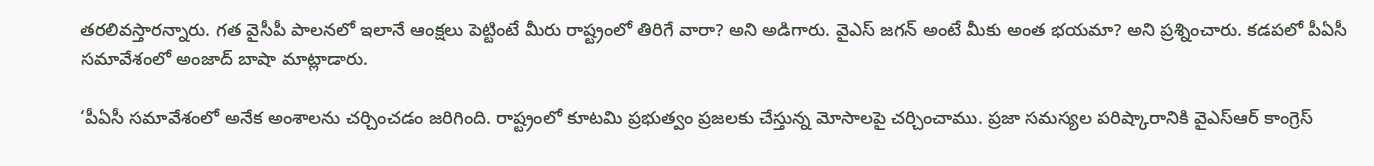తరలివస్తారన్నారు. గత వైసీపీ పాలనలో ఇలానే ఆంక్షలు పెట్టింటే మీరు రాష్ట్రంలో తిరిగే వారా? అని అడిగారు. వైఎస్ జగన్ అంటే మీకు అంత భయమా? అని ప్రశ్నించారు. కడపలో పీఏసీ సమావేశంలో అంజాద్‌ బాషా మాట్లాడారు.

‘పీఏసీ సమావేశంలో అనేక అంశాలను చర్చించడం జరిగింది. రాష్ట్రంలో కూటమి ప్రభుత్వం ప్రజలకు చేస్తున్న మోసాలపై చర్చించాము. ప్రజా సమస్యల పరిష్కారానికి వైఎస్ఆర్ కాంగ్రెస్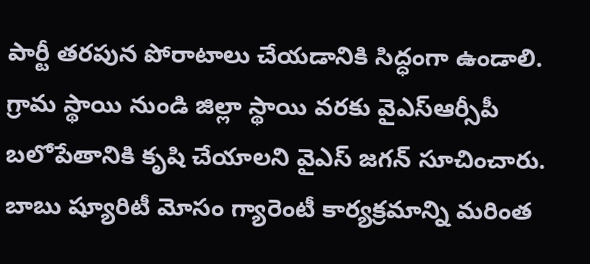పార్టీ తరపున పోరాటాలు చేయడానికి సిద్ధంగా ఉండాలి. గ్రామ స్థాయి నుండి జిల్లా స్థాయి వరకు వైఎస్ఆర్సీపీ బలోపేతానికి కృషి చేయాలని వైఎస్ జగన్ సూచించారు. బాబు ష్యూరిటీ మోసం గ్యారెంటీ కార్యక్రమాన్ని మరింత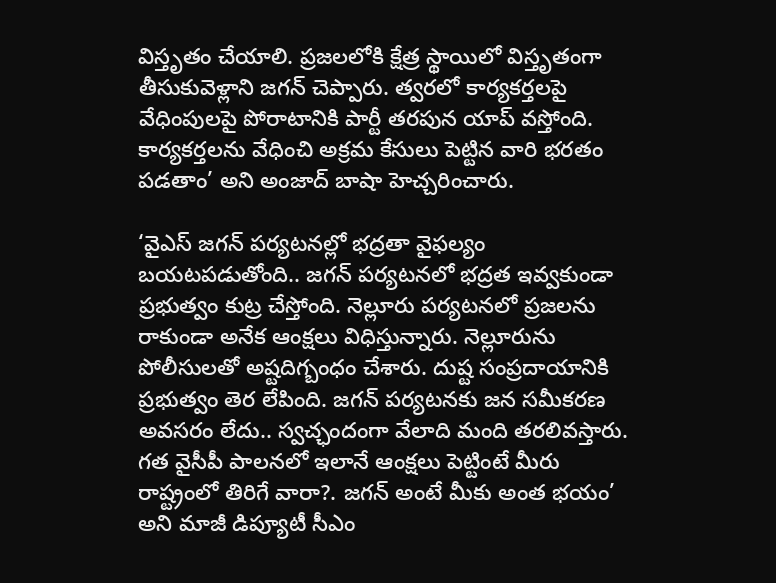విస్తృతం చేయాలి. ప్రజలలోకి క్షేత్ర స్థాయిలో విస్తృతంగా తీసుకువెళ్లాని జగన్ చెప్పారు. త్వరలో కార్యకర్తలపై వేధింపులపై పోరాటానికి పార్టీ తరపున యాప్ వస్తోంది. కార్యకర్తలను వేధించి అక్రమ కేసులు పెట్టిన వారి భరతం పడతాం’ అని అంజాద్‌ బాషా హెచ్చరించారు.

‘వైఎస్ జగన్ పర్యటనల్లో భద్రతా వైఫల్యం బయటపడుతోంది.. జగన్ పర్యటనలో భద్రత ఇవ్వకుండా ప్రభుత్వం కుట్ర చేస్తోంది. నెల్లూరు పర్యటనలో ప్రజలను రాకుండా అనేక ఆంక్షలు విధిస్తున్నారు. నెల్లూరును పోలీసులతో అష్టదిగ్బంధం చేశారు. దుష్ట సంప్రదాయానికి ప్రభుత్వం తెర లేపింది. జగన్ పర్యటనకు జన సమీకరణ అవసరం లేదు.. స్వచ్ఛందంగా వేలాది మంది తరలివస్తారు. గత వైసీపీ పాలనలో ఇలానే ఆంక్షలు పెట్టింటే మీరు రాష్ట్రంలో తిరిగే వారా?. జగన్ అంటే మీకు అంత భయం’ అని మాజీ డిప్యూటీ సీఎం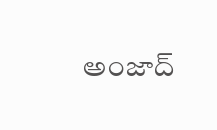అంజాద్‌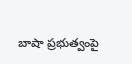బాషా ప్రభుత్వంపై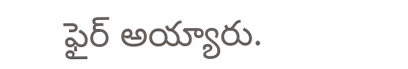ఫైర్ అయ్యారు.